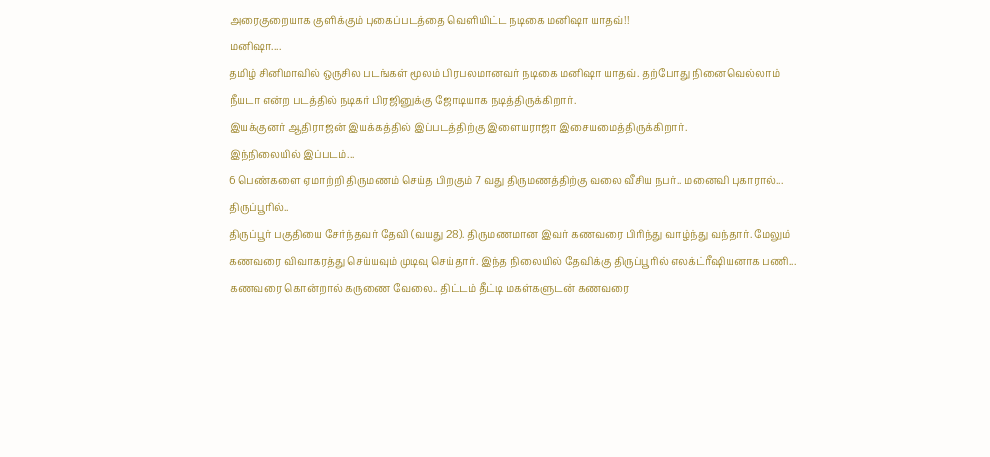அரைகுறையாக குளிக்கும் புகைப்படத்தை வெளியிட்ட நடிகை மனிஷா யாதவ்!!
மனிஷா....
தமிழ் சினிமாவில் ஒருசில படங்கள் மூலம் பிரபலமானவர் நடிகை மனிஷா யாதவ். தற்போது நினைவெல்லாம் நீயடா என்ற படத்தில் நடிகர் பிரஜினுக்கு ஜோடியாக நடித்திருக்கிறார்.
இயக்குனர் ஆதிராஜன் இயக்கத்தில் இப்படத்திற்கு இளையராஜா இசையமைத்திருக்கிறார்.
இந்நிலையில் இப்படம்...
6 பெண்களை ஏமாற்றி திருமணம் செய்த பிறகும் 7 வது திருமணத்திற்கு வலை வீசிய நபர்.. மனைவி புகாரால்...
திருப்பூரில்..
திருப்பூர் பகுதியை சேர்ந்தவர் தேவி (வயது 28). திருமணமான இவர் கணவரை பிரிந்து வாழ்ந்து வந்தார். மேலும் கணவரை விவாகரத்து செய்யவும் முடிவு செய்தார். இந்த நிலையில் தேவிக்கு திருப்பூரில் எலக்ட்ரீஷியனாக பணி...
கணவரை கொன்றால் கருணை வேலை.. திட்டம் தீட்டி மகள்களுடன் கணவரை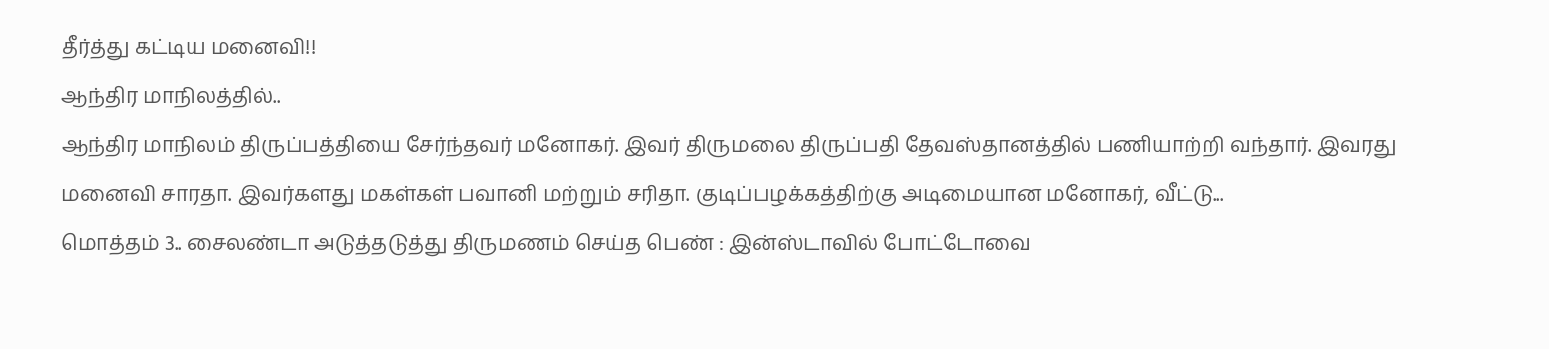தீர்த்து கட்டிய மனைவி!!
ஆந்திர மாநிலத்தில்..
ஆந்திர மாநிலம் திருப்பத்தியை சேர்ந்தவர் மனோகர். இவர் திருமலை திருப்பதி தேவஸ்தானத்தில் பணியாற்றி வந்தார். இவரது மனைவி சாரதா. இவர்களது மகள்கள் பவானி மற்றும் சரிதா. குடிப்பழக்கத்திற்கு அடிமையான மனோகர், வீட்டு...
மொத்தம் 3.. சைலண்டா அடுத்தடுத்து திருமணம் செய்த பெண் : இன்ஸ்டாவில் போட்டோவை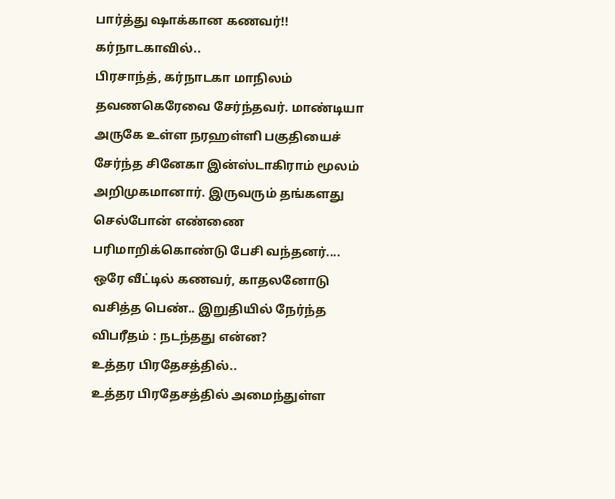பார்த்து ஷாக்கான கணவர்!!
கர்நாடகாவில்..
பிரசாந்த், கர்நாடகா மாநிலம் தவணகெரேவை சேர்ந்தவர். மாண்டியா அருகே உள்ள நரஹள்ளி பகுதியைச் சேர்ந்த சினேகா இன்ஸ்டாகிராம் மூலம் அறிமுகமானார். இருவரும் தங்களது செல்போன் எண்ணை பரிமாறிக்கொண்டு பேசி வந்தனர்....
ஒரே வீட்டில் கணவர், காதலனோடு வசித்த பெண்.. இறுதியில் நேர்ந்த விபரீதம் : நடந்தது என்ன?
உத்தர பிரதேசத்தில்..
உத்தர பிரதேசத்தில் அமைந்துள்ள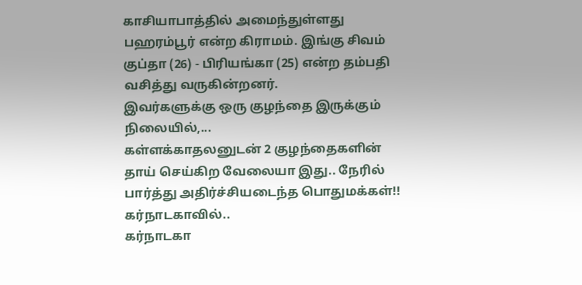காசியாபாத்தில் அமைந்துள்ளது பஹரம்பூர் என்ற கிராமம். இங்கு சிவம் குப்தா (26) - பிரியங்கா (25) என்ற தம்பதி வசித்து வருகின்றனர்.
இவர்களுக்கு ஒரு குழந்தை இருக்கும் நிலையில்,...
கள்ளக்காதலனுடன் 2 குழந்தைகளின் தாய் செய்கிற வேலையா இது.. நேரில் பார்த்து அதிர்ச்சியடைந்த பொதுமக்கள்!!
கர்நாடகாவில்..
கர்நாடகா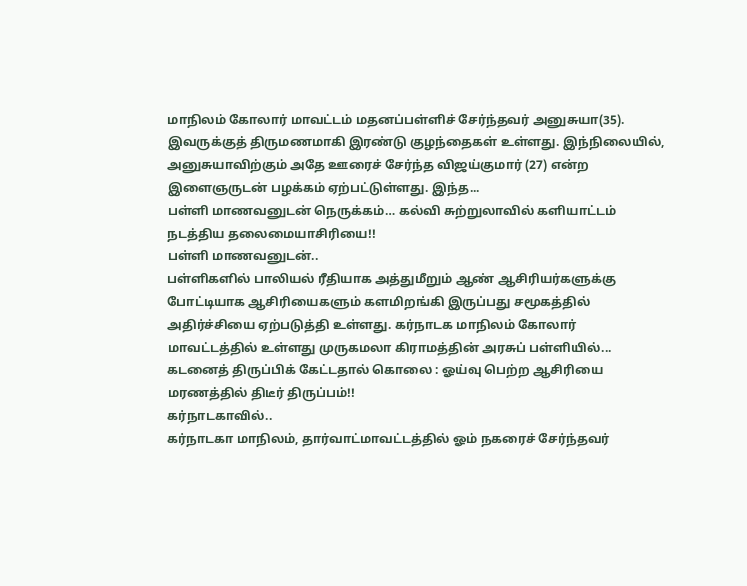மாநிலம் கோலார் மாவட்டம் மதனப்பள்ளிச் சேர்ந்தவர் அனுசுயா(35). இவருக்குத் திருமணமாகி இரண்டு குழந்தைகள் உள்ளது. இந்நிலையில், அனுசுயாவிற்கும் அதே ஊரைச் சேர்ந்த விஜய்குமார் (27) என்ற இளைஞருடன் பழக்கம் ஏற்பட்டுள்ளது. இந்த...
பள்ளி மாணவனுடன் நெருக்கம்… கல்வி சுற்றுலாவில் களியாட்டம் நடத்திய தலைமையாசிரியை!!
பள்ளி மாணவனுடன்..
பள்ளிகளில் பாலியல் ரீதியாக அத்துமீறும் ஆண் ஆசிரியர்களுக்கு போட்டியாக ஆசிரியைகளும் களமிறங்கி இருப்பது சமூகத்தில் அதிர்ச்சியை ஏற்படுத்தி உள்ளது. கர்நாடக மாநிலம் கோலார் மாவட்டத்தில் உள்ளது முருகமலா கிராமத்தின் அரசுப் பள்ளியில்...
கடனைத் திருப்பிக் கேட்டதால் கொலை : ஓய்வு பெற்ற ஆசிரியை மரணத்தில் திடீர் திருப்பம்!!
கர்நாடகாவில்..
கர்நாடகா மாநிலம், தார்வாட்மாவட்டத்தில் ஓம் நகரைச் சேர்ந்தவர்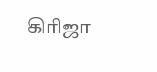கிரிஜா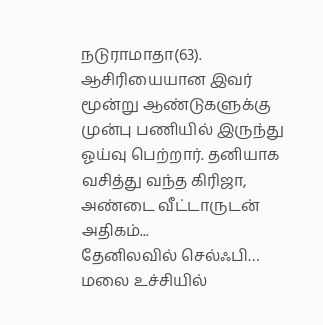நடுராமாதா(63). ஆசிரியையான இவர் மூன்று ஆண்டுகளுக்கு முன்பு பணியில் இருந்து ஓய்வு பெற்றார். தனியாக வசித்து வந்த கிரிஜா, அண்டை வீட்டாருடன் அதிகம்...
தேனிலவில் செல்ஃபி… மலை உச்சியில்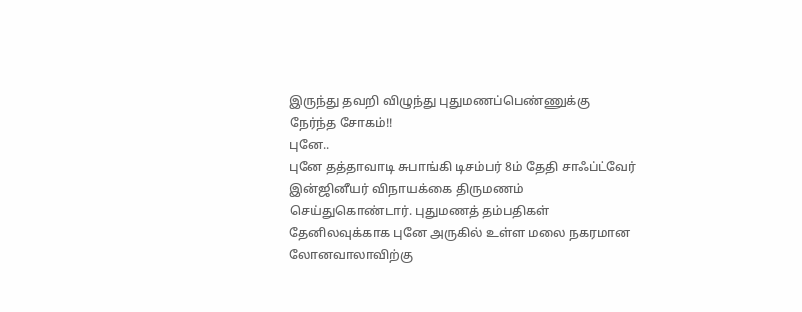இருந்து தவறி விழுந்து புதுமணப்பெண்ணுக்கு நேர்ந்த சோகம்!!
புனே..
புனே தத்தாவாடி சுபாங்கி டிசம்பர் 8ம் தேதி சாஃப்ட்வேர் இன்ஜினீயர் விநாயக்கை திருமணம் செய்துகொண்டார். புதுமணத் தம்பதிகள் தேனிலவுக்காக புனே அருகில் உள்ள மலை நகரமான லோனவாலாவிற்கு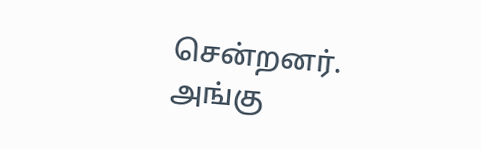சென்றனர். அங்கு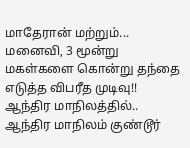மாதேரான் மற்றும்...
மனைவி, 3 மூன்று மகள்களை கொன்று தந்தை எடுத்த விபரீத முடிவு!!
ஆந்திர மாநிலத்தில்..
ஆந்திர மாநிலம் குண்டூர்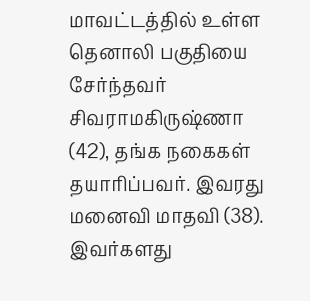மாவட்டத்தில் உள்ள தெனாலி பகுதியை சேர்ந்தவர் சிவராமகிருஷ்ணா (42), தங்க நகைகள் தயாரிப்பவர். இவரது மனைவி மாதவி (38). இவர்களது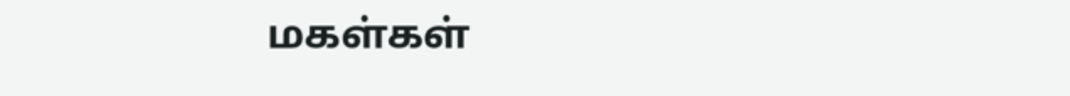மகள்கள்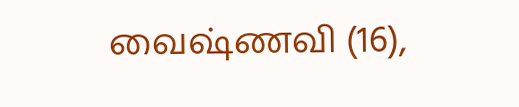வைஷ்ணவி (16),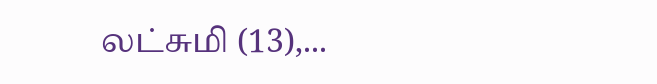லட்சுமி (13),...